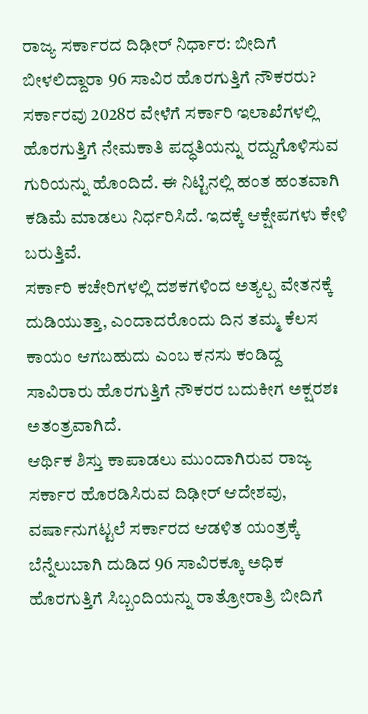ರಾಜ್ಯ ಸರ್ಕಾರದ ದಿಢೀರ್ ನಿರ್ಧಾರ: ಬೀದಿಗೆ ಬೀಳಲಿದ್ದಾರಾ 96 ಸಾವಿರ ಹೊರಗುತ್ತಿಗೆ ನೌಕರರು?
ಸರ್ಕಾರವು 2028ರ ವೇಳೆಗೆ ಸರ್ಕಾರಿ ಇಲಾಖೆಗಳಲ್ಲಿ ಹೊರಗುತ್ತಿಗೆ ನೇಮಕಾತಿ ಪದ್ಧತಿಯನ್ನು ರದ್ದುಗೊಳಿಸುವ ಗುರಿಯನ್ನು ಹೊಂದಿದೆ. ಈ ನಿಟ್ಟಿನಲ್ಲಿ ಹಂತ ಹಂತವಾಗಿ ಕಡಿಮೆ ಮಾಡಲು ನಿರ್ಧರಿಸಿದೆ. ಇದಕ್ಕೆ ಆಕ್ಷೇಪಗಳು ಕೇಳಿ ಬರುತ್ತಿವೆ.
ಸರ್ಕಾರಿ ಕಚೇರಿಗಳಲ್ಲಿ ದಶಕಗಳಿಂದ ಅತ್ಯಲ್ಪ ವೇತನಕ್ಕೆ ದುಡಿಯುತ್ತಾ, ಎಂದಾದರೊಂದು ದಿನ ತಮ್ಮ ಕೆಲಸ ಕಾಯಂ ಆಗಬಹುದು ಎಂಬ ಕನಸು ಕಂಡಿದ್ದ ಸಾವಿರಾರು ಹೊರಗುತ್ತಿಗೆ ನೌಕರರ ಬದುಕೀಗ ಅಕ್ಷರಶಃ ಅತಂತ್ರವಾಗಿದೆ.
ಆರ್ಥಿಕ ಶಿಸ್ತು ಕಾಪಾಡಲು ಮುಂದಾಗಿರುವ ರಾಜ್ಯ ಸರ್ಕಾರ ಹೊರಡಿಸಿರುವ ದಿಢೀರ್ ಆದೇಶವು, ವರ್ಷಾನುಗಟ್ಟಲೆ ಸರ್ಕಾರದ ಆಡಳಿತ ಯಂತ್ರಕ್ಕೆ ಬೆನ್ನೆಲುಬಾಗಿ ದುಡಿದ 96 ಸಾವಿರಕ್ಕೂ ಅಧಿಕ ಹೊರಗುತ್ತಿಗೆ ಸಿಬ್ಬಂದಿಯನ್ನು ರಾತ್ರೋರಾತ್ರಿ ಬೀದಿಗೆ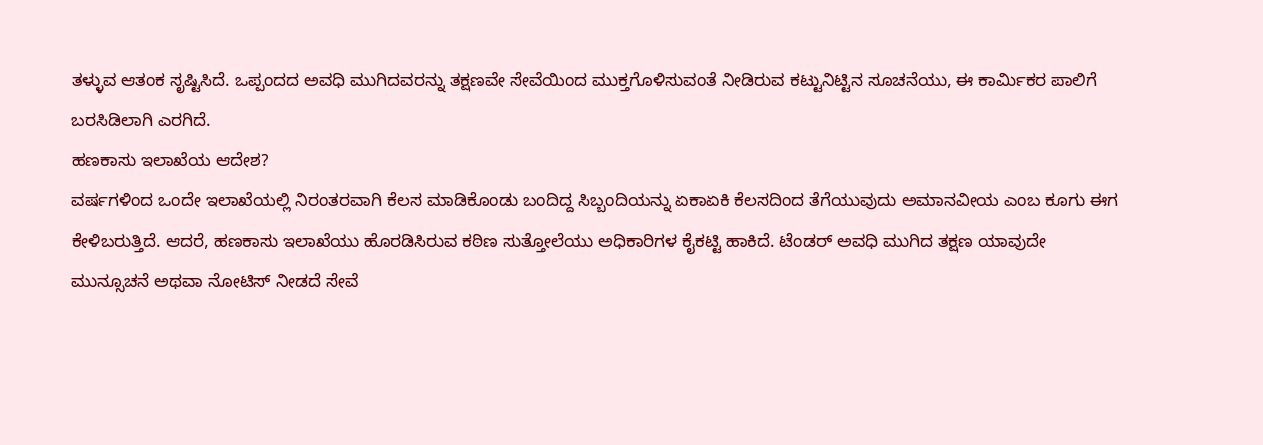ತಳ್ಳುವ ಆತಂಕ ಸೃಷ್ಟಿಸಿದೆ. ಒಪ್ಪಂದದ ಅವಧಿ ಮುಗಿದವರನ್ನು ತಕ್ಷಣವೇ ಸೇವೆಯಿಂದ ಮುಕ್ತಗೊಳಿಸುವಂತೆ ನೀಡಿರುವ ಕಟ್ಟುನಿಟ್ಟಿನ ಸೂಚನೆಯು, ಈ ಕಾರ್ಮಿಕರ ಪಾಲಿಗೆ ಬರಸಿಡಿಲಾಗಿ ಎರಗಿದೆ.
ಹಣಕಾಸು ಇಲಾಖೆಯ ಆದೇಶ?
ವರ್ಷಗಳಿಂದ ಒಂದೇ ಇಲಾಖೆಯಲ್ಲಿ ನಿರಂತರವಾಗಿ ಕೆಲಸ ಮಾಡಿಕೊಂಡು ಬಂದಿದ್ದ ಸಿಬ್ಬಂದಿಯನ್ನು ಏಕಾಏಕಿ ಕೆಲಸದಿಂದ ತೆಗೆಯುವುದು ಅಮಾನವೀಯ ಎಂಬ ಕೂಗು ಈಗ ಕೇಳಿಬರುತ್ತಿದೆ. ಆದರೆ, ಹಣಕಾಸು ಇಲಾಖೆಯು ಹೊರಡಿಸಿರುವ ಕಠಿಣ ಸುತ್ತೋಲೆಯು ಅಧಿಕಾರಿಗಳ ಕೈಕಟ್ಟಿ ಹಾಕಿದೆ. ಟೆಂಡರ್ ಅವಧಿ ಮುಗಿದ ತಕ್ಷಣ ಯಾವುದೇ ಮುನ್ಸೂಚನೆ ಅಥವಾ ನೋಟಿಸ್ ನೀಡದೆ ಸೇವೆ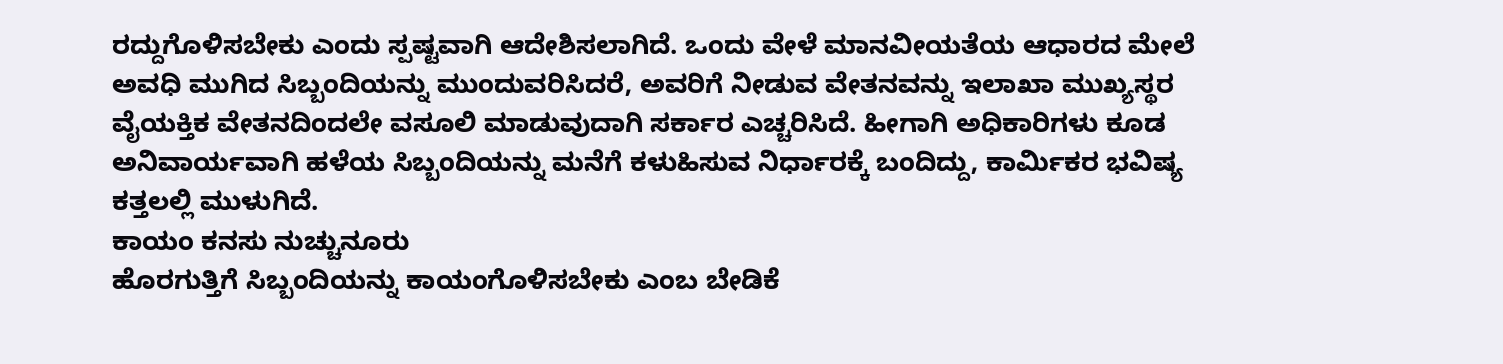ರದ್ದುಗೊಳಿಸಬೇಕು ಎಂದು ಸ್ಪಷ್ಟವಾಗಿ ಆದೇಶಿಸಲಾಗಿದೆ. ಒಂದು ವೇಳೆ ಮಾನವೀಯತೆಯ ಆಧಾರದ ಮೇಲೆ ಅವಧಿ ಮುಗಿದ ಸಿಬ್ಬಂದಿಯನ್ನು ಮುಂದುವರಿಸಿದರೆ, ಅವರಿಗೆ ನೀಡುವ ವೇತನವನ್ನು ಇಲಾಖಾ ಮುಖ್ಯಸ್ಥರ ವೈಯಕ್ತಿಕ ವೇತನದಿಂದಲೇ ವಸೂಲಿ ಮಾಡುವುದಾಗಿ ಸರ್ಕಾರ ಎಚ್ಚರಿಸಿದೆ. ಹೀಗಾಗಿ ಅಧಿಕಾರಿಗಳು ಕೂಡ ಅನಿವಾರ್ಯವಾಗಿ ಹಳೆಯ ಸಿಬ್ಬಂದಿಯನ್ನು ಮನೆಗೆ ಕಳುಹಿಸುವ ನಿರ್ಧಾರಕ್ಕೆ ಬಂದಿದ್ದು, ಕಾರ್ಮಿಕರ ಭವಿಷ್ಯ ಕತ್ತಲಲ್ಲಿ ಮುಳುಗಿದೆ.
ಕಾಯಂ ಕನಸು ನುಚ್ಚುನೂರು
ಹೊರಗುತ್ತಿಗೆ ಸಿಬ್ಬಂದಿಯನ್ನು ಕಾಯಂಗೊಳಿಸಬೇಕು ಎಂಬ ಬೇಡಿಕೆ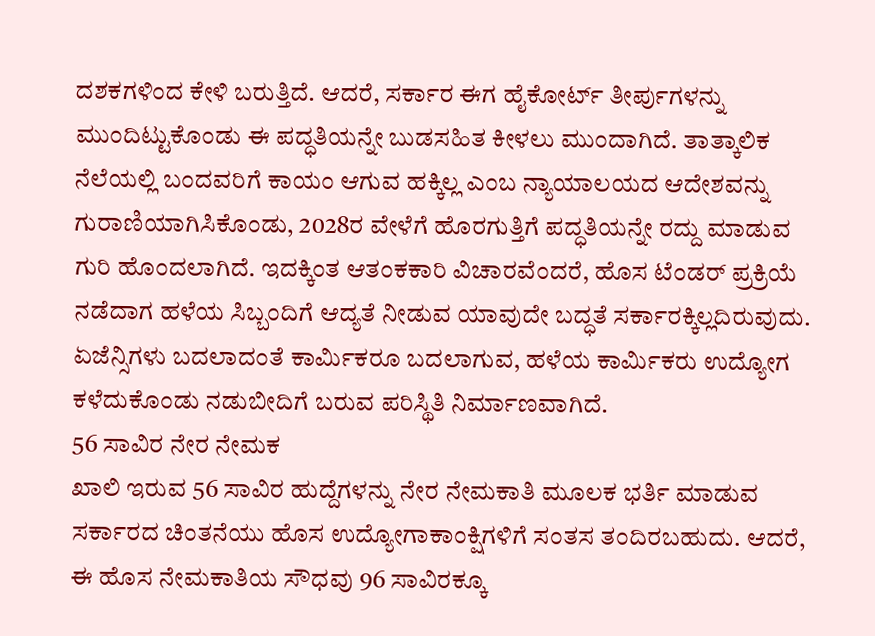ದಶಕಗಳಿಂದ ಕೇಳಿ ಬರುತ್ತಿದೆ. ಆದರೆ, ಸರ್ಕಾರ ಈಗ ಹೈಕೋರ್ಟ್ ತೀರ್ಪುಗಳನ್ನು ಮುಂದಿಟ್ಟುಕೊಂಡು ಈ ಪದ್ಧತಿಯನ್ನೇ ಬುಡಸಹಿತ ಕೀಳಲು ಮುಂದಾಗಿದೆ. ತಾತ್ಕಾಲಿಕ ನೆಲೆಯಲ್ಲಿ ಬಂದವರಿಗೆ ಕಾಯಂ ಆಗುವ ಹಕ್ಕಿಲ್ಲ ಎಂಬ ನ್ಯಾಯಾಲಯದ ಆದೇಶವನ್ನು ಗುರಾಣಿಯಾಗಿಸಿಕೊಂಡು, 2028ರ ವೇಳೆಗೆ ಹೊರಗುತ್ತಿಗೆ ಪದ್ಧತಿಯನ್ನೇ ರದ್ದು ಮಾಡುವ ಗುರಿ ಹೊಂದಲಾಗಿದೆ. ಇದಕ್ಕಿಂತ ಆತಂಕಕಾರಿ ವಿಚಾರವೆಂದರೆ, ಹೊಸ ಟೆಂಡರ್ ಪ್ರಕ್ರಿಯೆ ನಡೆದಾಗ ಹಳೆಯ ಸಿಬ್ಬಂದಿಗೆ ಆದ್ಯತೆ ನೀಡುವ ಯಾವುದೇ ಬದ್ಧತೆ ಸರ್ಕಾರಕ್ಕಿಲ್ಲದಿರುವುದು. ಏಜೆನ್ಸಿಗಳು ಬದಲಾದಂತೆ ಕಾರ್ಮಿಕರೂ ಬದಲಾಗುವ, ಹಳೆಯ ಕಾರ್ಮಿಕರು ಉದ್ಯೋಗ ಕಳೆದುಕೊಂಡು ನಡುಬೀದಿಗೆ ಬರುವ ಪರಿಸ್ಥಿತಿ ನಿರ್ಮಾಣವಾಗಿದೆ.
56 ಸಾವಿರ ನೇರ ನೇಮಕ
ಖಾಲಿ ಇರುವ 56 ಸಾವಿರ ಹುದ್ದೆಗಳನ್ನು ನೇರ ನೇಮಕಾತಿ ಮೂಲಕ ಭರ್ತಿ ಮಾಡುವ ಸರ್ಕಾರದ ಚಿಂತನೆಯು ಹೊಸ ಉದ್ಯೋಗಾಕಾಂಕ್ಷಿಗಳಿಗೆ ಸಂತಸ ತಂದಿರಬಹುದು. ಆದರೆ, ಈ ಹೊಸ ನೇಮಕಾತಿಯ ಸೌಧವು 96 ಸಾವಿರಕ್ಕೂ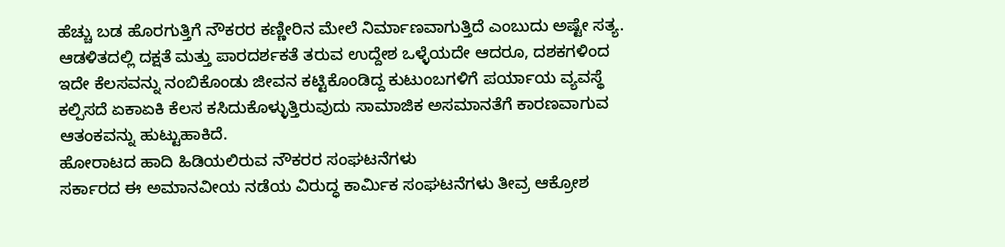ಹೆಚ್ಚು ಬಡ ಹೊರಗುತ್ತಿಗೆ ನೌಕರರ ಕಣ್ಣೀರಿನ ಮೇಲೆ ನಿರ್ಮಾಣವಾಗುತ್ತಿದೆ ಎಂಬುದು ಅಷ್ಟೇ ಸತ್ಯ. ಆಡಳಿತದಲ್ಲಿ ದಕ್ಷತೆ ಮತ್ತು ಪಾರದರ್ಶಕತೆ ತರುವ ಉದ್ದೇಶ ಒಳ್ಳೆಯದೇ ಆದರೂ, ದಶಕಗಳಿಂದ ಇದೇ ಕೆಲಸವನ್ನು ನಂಬಿಕೊಂಡು ಜೀವನ ಕಟ್ಟಿಕೊಂಡಿದ್ದ ಕುಟುಂಬಗಳಿಗೆ ಪರ್ಯಾಯ ವ್ಯವಸ್ಥೆ ಕಲ್ಪಿಸದೆ ಏಕಾಏಕಿ ಕೆಲಸ ಕಸಿದುಕೊಳ್ಳುತ್ತಿರುವುದು ಸಾಮಾಜಿಕ ಅಸಮಾನತೆಗೆ ಕಾರಣವಾಗುವ ಆತಂಕವನ್ನು ಹುಟ್ಟುಹಾಕಿದೆ.
ಹೋರಾಟದ ಹಾದಿ ಹಿಡಿಯಲಿರುವ ನೌಕರರ ಸಂಘಟನೆಗಳು
ಸರ್ಕಾರದ ಈ ಅಮಾನವೀಯ ನಡೆಯ ವಿರುದ್ಧ ಕಾರ್ಮಿಕ ಸಂಘಟನೆಗಳು ತೀವ್ರ ಆಕ್ರೋಶ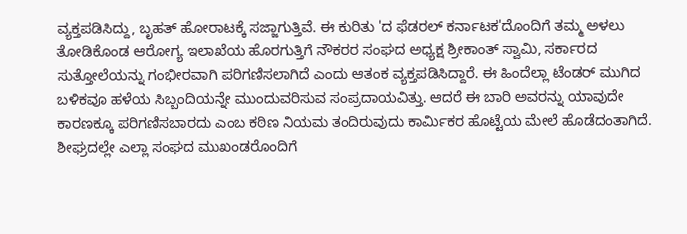ವ್ಯಕ್ತಪಡಿಸಿದ್ದು, ಬೃಹತ್ ಹೋರಾಟಕ್ಕೆ ಸಜ್ಜಾಗುತ್ತಿವೆ. ಈ ಕುರಿತು 'ದ ಫೆಡರಲ್ ಕರ್ನಾಟಕ'ದೊಂದಿಗೆ ತಮ್ಮ ಅಳಲು ತೋಡಿಕೊಂಡ ಆರೋಗ್ಯ ಇಲಾಖೆಯ ಹೊರಗುತ್ತಿಗೆ ನೌಕರರ ಸಂಘದ ಅಧ್ಯಕ್ಷ ಶ್ರೀಕಾಂತ್ ಸ್ವಾಮಿ, ಸರ್ಕಾರದ ಸುತ್ತೋಲೆಯನ್ನು ಗಂಭೀರವಾಗಿ ಪರಿಗಣಿಸಲಾಗಿದೆ ಎಂದು ಆತಂಕ ವ್ಯಕ್ತಪಡಿಸಿದ್ದಾರೆ. ಈ ಹಿಂದೆಲ್ಲಾ ಟೆಂಡರ್ ಮುಗಿದ ಬಳಿಕವೂ ಹಳೆಯ ಸಿಬ್ಬಂದಿಯನ್ನೇ ಮುಂದುವರಿಸುವ ಸಂಪ್ರದಾಯವಿತ್ತು. ಆದರೆ ಈ ಬಾರಿ ಅವರನ್ನು ಯಾವುದೇ ಕಾರಣಕ್ಕೂ ಪರಿಗಣಿಸಬಾರದು ಎಂಬ ಕಠಿಣ ನಿಯಮ ತಂದಿರುವುದು ಕಾರ್ಮಿಕರ ಹೊಟ್ಟೆಯ ಮೇಲೆ ಹೊಡೆದಂತಾಗಿದೆ. ಶೀಘ್ರದಲ್ಲೇ ಎಲ್ಲಾ ಸಂಘದ ಮುಖಂಡರೊಂದಿಗೆ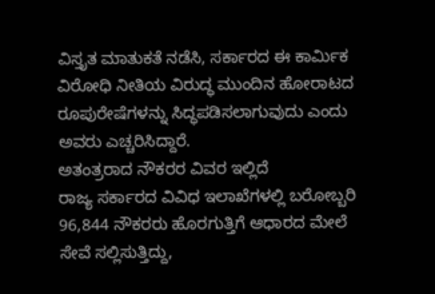ವಿಸ್ತೃತ ಮಾತುಕತೆ ನಡೆಸಿ, ಸರ್ಕಾರದ ಈ ಕಾರ್ಮಿಕ ವಿರೋಧಿ ನೀತಿಯ ವಿರುದ್ಧ ಮುಂದಿನ ಹೋರಾಟದ ರೂಪುರೇಷೆಗಳನ್ನು ಸಿದ್ಧಪಡಿಸಲಾಗುವುದು ಎಂದು ಅವರು ಎಚ್ಚರಿಸಿದ್ದಾರೆ.
ಅತಂತ್ರರಾದ ನೌಕರರ ವಿವರ ಇಲ್ಲಿದೆ
ರಾಜ್ಯ ಸರ್ಕಾರದ ವಿವಿಧ ಇಲಾಖೆಗಳಲ್ಲಿ ಬರೋಬ್ಬರಿ 96,844 ನೌಕರರು ಹೊರಗುತ್ತಿಗೆ ಆಧಾರದ ಮೇಲೆ ಸೇವೆ ಸಲ್ಲಿಸುತ್ತಿದ್ದು,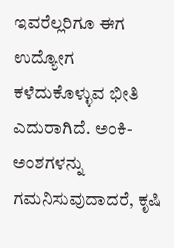ಇವರೆಲ್ಲರಿಗೂ ಈಗ ಉದ್ಯೋಗ ಕಳೆದುಕೊಳ್ಳುವ ಭೀತಿ ಎದುರಾಗಿದೆ. ಅಂಕಿ-ಅಂಶಗಳನ್ನು ಗಮನಿಸುವುದಾದರೆ, ಕೃಷಿ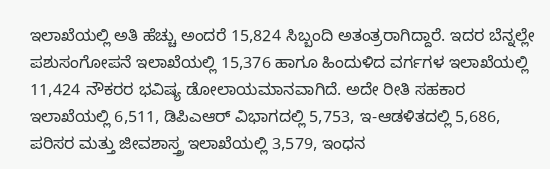ಇಲಾಖೆಯಲ್ಲಿ ಅತಿ ಹೆಚ್ಚು ಅಂದರೆ 15,824 ಸಿಬ್ಬಂದಿ ಅತಂತ್ರರಾಗಿದ್ದಾರೆ. ಇದರ ಬೆನ್ನಲ್ಲೇ ಪಶುಸಂಗೋಪನೆ ಇಲಾಖೆಯಲ್ಲಿ 15,376 ಹಾಗೂ ಹಿಂದುಳಿದ ವರ್ಗಗಳ ಇಲಾಖೆಯಲ್ಲಿ 11,424 ನೌಕರರ ಭವಿಷ್ಯ ಡೋಲಾಯಮಾನವಾಗಿದೆ. ಅದೇ ರೀತಿ ಸಹಕಾರ ಇಲಾಖೆಯಲ್ಲಿ 6,511, ಡಿಪಿಎಆರ್ ವಿಭಾಗದಲ್ಲಿ 5,753, ಇ-ಆಡಳಿತದಲ್ಲಿ 5,686, ಪರಿಸರ ಮತ್ತು ಜೀವಶಾಸ್ತ್ರ ಇಲಾಖೆಯಲ್ಲಿ 3,579, ಇಂಧನ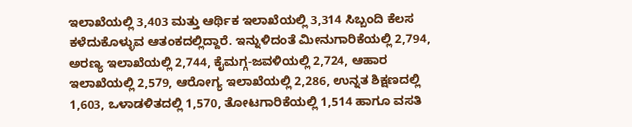ಇಲಾಖೆಯಲ್ಲಿ 3,403 ಮತ್ತು ಆರ್ಥಿಕ ಇಲಾಖೆಯಲ್ಲಿ 3,314 ಸಿಬ್ಬಂದಿ ಕೆಲಸ ಕಳೆದುಕೊಳ್ಳುವ ಆತಂಕದಲ್ಲಿದ್ದಾರೆ. ಇನ್ನುಳಿದಂತೆ ಮೀನುಗಾರಿಕೆಯಲ್ಲಿ 2,794, ಅರಣ್ಯ ಇಲಾಖೆಯಲ್ಲಿ 2,744, ಕೈಮಗ್ಗ-ಜವಳಿಯಲ್ಲಿ 2,724, ಆಹಾರ ಇಲಾಖೆಯಲ್ಲಿ 2,579, ಆರೋಗ್ಯ ಇಲಾಖೆಯಲ್ಲಿ 2,286, ಉನ್ನತ ಶಿಕ್ಷಣದಲ್ಲಿ 1,603, ಒಳಾಡಳಿತದಲ್ಲಿ 1,570, ತೋಟಗಾರಿಕೆಯಲ್ಲಿ 1,514 ಹಾಗೂ ವಸತಿ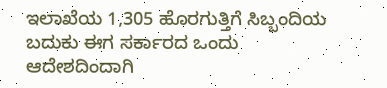ಇಲಾಖೆಯ 1,305 ಹೊರಗುತ್ತಿಗೆ ಸಿಬ್ಬಂದಿಯ ಬದುಕು ಈಗ ಸರ್ಕಾರದ ಒಂದು ಆದೇಶದಿಂದಾಗಿ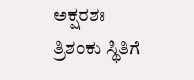ಅಕ್ಷರಶಃ ತ್ರಿಶಂಕು ಸ್ಥಿತಿಗೆ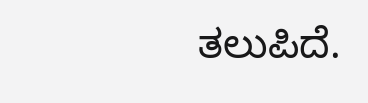ತಲುಪಿದೆ.